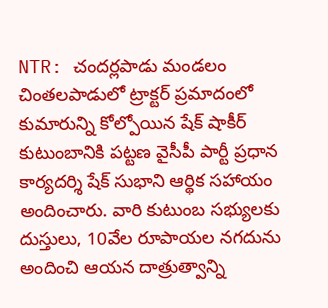NTR: చందర్లపాడు మండలం చింతలపాడులో ట్రాక్టర్ ప్రమాదంలో కుమారున్ని కోల్పోయిన షేక్ షాకీర్ కుటుంబానికి పట్టణ వైసీపీ పార్టీ ప్రధాన కార్యదర్శి షేక్ సుభాని ఆర్థిక సహాయం అందించారు. వారి కుటుంబ సభ్యులకు దుస్తులు, 10వేల రూపాయల నగదును అందించి ఆయన దాత్రుత్వాన్ని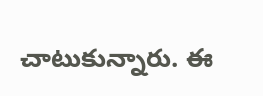చాటుకున్నారు. ఈ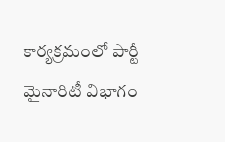కార్యక్రమంలో పార్టీ మైనారిటీ విభాగం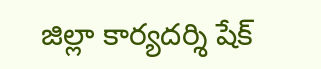జిల్లా కార్యదర్శి షేక్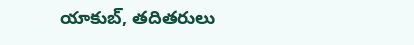యాకుబ్, తదితరులు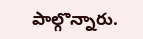పాల్గొన్నారు.